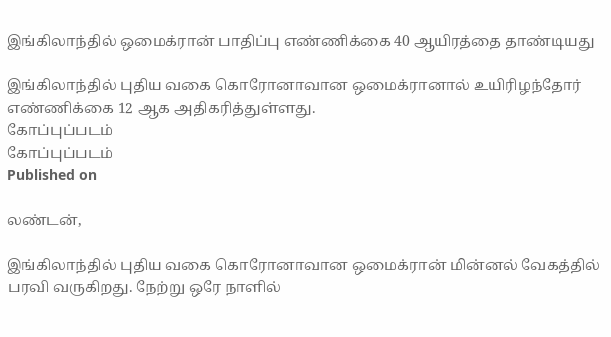இங்கிலாந்தில் ஒமைக்ரான் பாதிப்பு எண்ணிக்கை 40 ஆயிரத்தை தாண்டியது

இங்கிலாந்தில் புதிய வகை கொரோனாவான ஒமைக்ரானால் உயிரிழந்தோர் எண்ணிக்கை 12 ஆக அதிகரித்துள்ளது.
கோப்புப்படம்
கோப்புப்படம்
Published on

லண்டன்,

இங்கிலாந்தில் புதிய வகை கொரோனாவான ஒமைக்ரான் மின்னல் வேகத்தில் பரவி வருகிறது. நேற்று ஒரே நாளில்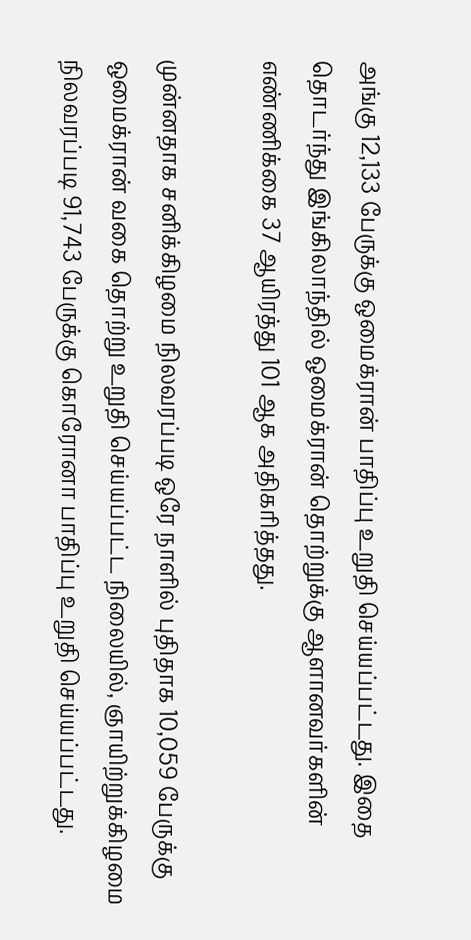அங்கு 12,133 பேருக்கு ஒமைக்ரான் பாதிப்பு உறுதி செய்யப்பட்டது. இதை தொடர்ந்து இங்கிலாந்தில் ஒமைக்ரான் தொற்றுக்கு ஆளானவர்களின் எண்ணிக்கை 37 ஆயிரத்து 101 ஆக அதிகரித்தது.

முன்னதாக சனிக்கிழமை நிலவரப்படி ஒரே நாளில் புதிதாக 10,059 பேருக்கு ஒமைக்ரான் வகை தொற்று உறுதி செய்யப்பட்ட நிலையில், ஞாயிற்றுக்கிழமை நிலவரப்படி 91,743 பேருக்கு கொரோனா பாதிப்பு உறுதி செய்யப்பட்டது.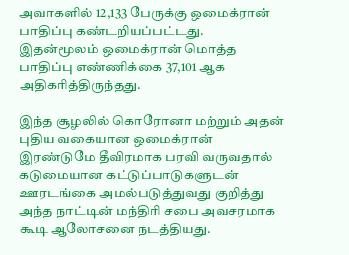அவாகளில் 12,133 பேருக்கு ஒமைக்ரான் பாதிப்பு கண்டறியப்பட்டது. இதன்மூலம் ஒமைக்ரான் மொத்த பாதிப்பு எண்ணிக்கை 37,101 ஆக அதிகரித்திருந்தது.

இந்த சூழலில் கொரோனா மற்றும் அதன் புதிய வகையான ஒமைக்ரான் இரண்டுமே தீவிரமாக பரவி வருவதால் கடுமையான கட்டுப்பாடுகளுடன் ஊரடங்கை அமல்படுத்துவது குறித்து அந்த நாட்டின் மந்திரி சபை அவசரமாக கூடி ஆலோசனை நடத்தியது.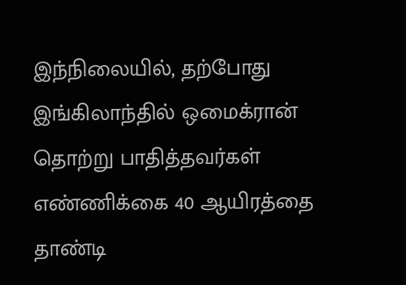இந்நிலையில், தற்போது இங்கிலாந்தில் ஒமைக்ரான் தொற்று பாதித்தவர்கள் எண்ணிக்கை 40 ஆயிரத்தை தாண்டி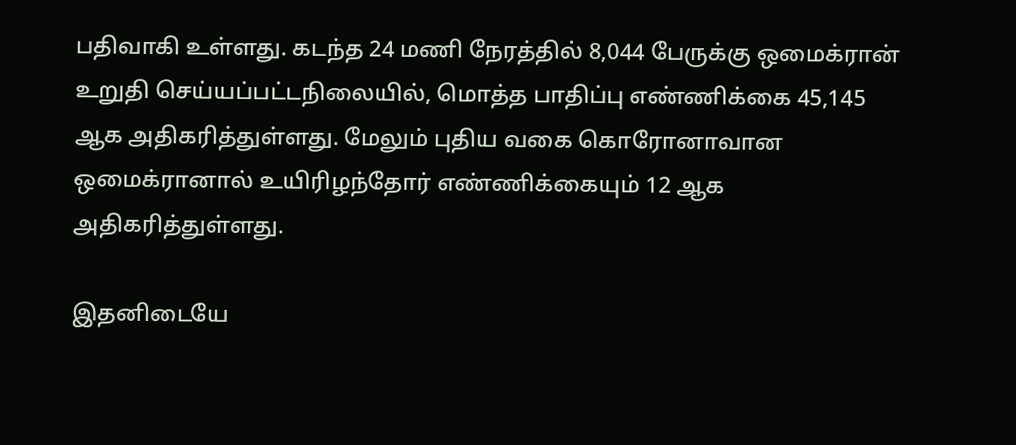பதிவாகி உள்ளது. கடந்த 24 மணி நேரத்தில் 8,044 பேருக்கு ஒமைக்ரான் உறுதி செய்யப்பட்டநிலையில், மொத்த பாதிப்பு எண்ணிக்கை 45,145 ஆக அதிகரித்துள்ளது. மேலும் புதிய வகை கொரோனாவான ஒமைக்ரானால் உயிரிழந்தோர் எண்ணிக்கையும் 12 ஆக அதிகரித்துள்ளது.

இதனிடையே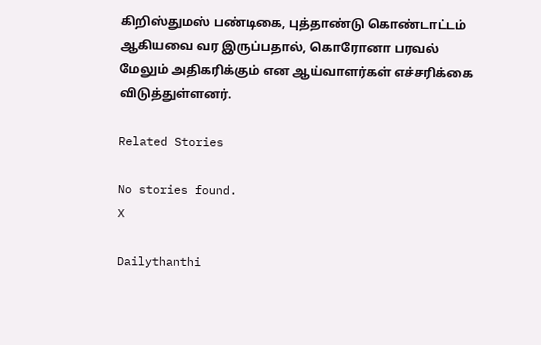கிறிஸ்துமஸ் பண்டிகை, புத்தாண்டு கொண்டாட்டம் ஆகியவை வர இருப்பதால், கொரோனா பரவல் மேலும் அதிகரிக்கும் என ஆய்வாளர்கள் எச்சரிக்கை விடுத்துள்ளனர்.

Related Stories

No stories found.
X

Dailythanthi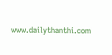www.dailythanthi.com